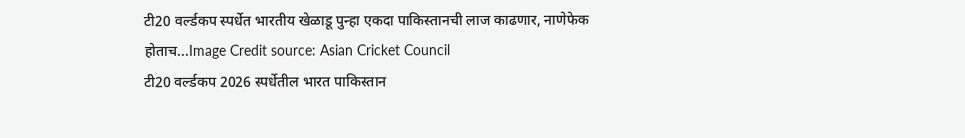टी20 वर्ल्डकप स्पर्धेत भारतीय खेळाडू पुन्हा एकदा पाकिस्तानची लाज काढणार, नाणेफेक होताच...Image Credit source: Asian Cricket Council
टी20 वर्ल्डकप 2026 स्पर्धेतील भारत पाकिस्तान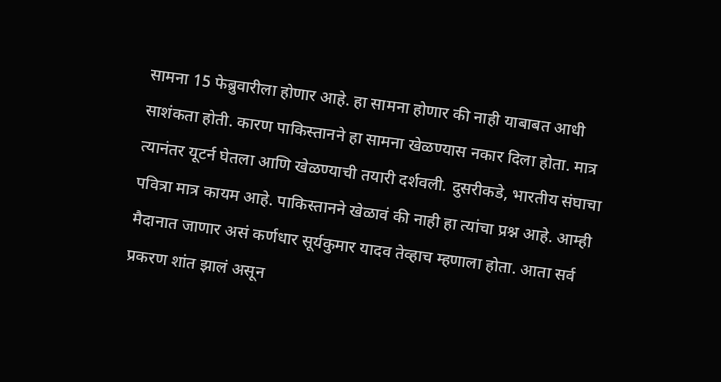सामना 15 फेब्रुवारीला होणार आहे. हा सामना होणार की नाही याबाबत आधी साशंकता होती. कारण पाकिस्तानने हा सामना खेळण्यास नकार दिला होता. मात्र त्यानंतर यूटर्न घेतला आणि खेळण्याची तयारी दर्शवली. दुसरीकडे, भारतीय संघाचा पवित्रा मात्र कायम आहे. पाकिस्तानने खेळावं की नाही हा त्यांचा प्रश्न आहे. आम्ही मैदानात जाणार असं कर्णधार सूर्यकुमार यादव तेव्हाच म्हणाला होता. आता सर्व प्रकरण शांत झालं असून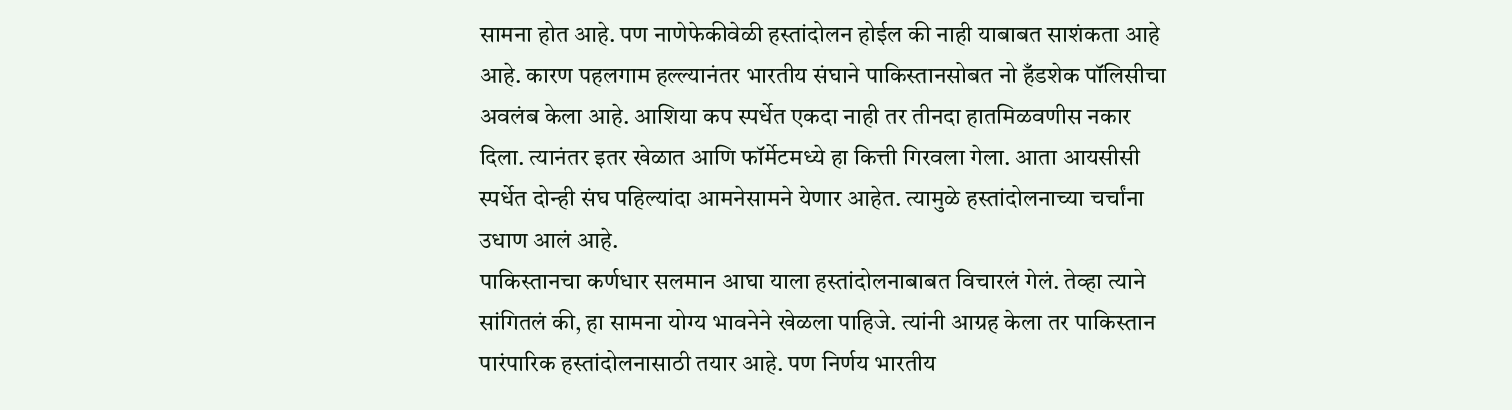सामना होत आहे. पण नाणेफेकीवेळी हस्तांदोलन होईल की नाही याबाबत साशंकता आहे आहे. कारण पहलगाम हल्ल्यानंतर भारतीय संघाने पाकिस्तानसोबत नो हँडशेक पॉलिसीचा अवलंब केला आहे. आशिया कप स्पर्धेत एकदा नाही तर तीनदा हातमिळवणीस नकार दिला. त्यानंतर इतर खेळात आणि फॉर्मेटमध्ये हा कित्ती गिरवला गेला. आता आयसीसी स्पर्धेत दोन्ही संघ पहिल्यांदा आमनेसामने येणार आहेत. त्यामुळे हस्तांदोलनाच्या चर्चांना उधाण आलं आहे.
पाकिस्तानचा कर्णधार सलमान आघा याला हस्तांदोलनाबाबत विचारलं गेलं. तेव्हा त्याने सांगितलं की, हा सामना योग्य भावनेने खेळला पाहिजे. त्यांनी आग्रह केला तर पाकिस्तान पारंपारिक हस्तांदोलनासाठी तयार आहे. पण निर्णय भारतीय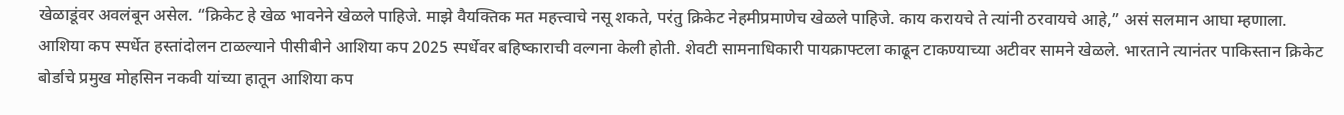खेळाडूंवर अवलंबून असेल. “क्रिकेट हे खेळ भावनेने खेळले पाहिजे. माझे वैयक्तिक मत महत्त्वाचे नसू शकते, परंतु क्रिकेट नेहमीप्रमाणेच खेळले पाहिजे. काय करायचे ते त्यांनी ठरवायचे आहे,” असं सलमान आघा म्हणाला.
आशिया कप स्पर्धेत हस्तांदोलन टाळल्याने पीसीबीने आशिया कप 2025 स्पर्धेवर बहिष्काराची वल्गना केली होती. शेवटी सामनाधिकारी पायक्राफ्टला काढून टाकण्याच्या अटीवर सामने खेळले. भारताने त्यानंतर पाकिस्तान क्रिकेट बोर्डाचे प्रमुख मोहसिन नकवी यांच्या हातून आशिया कप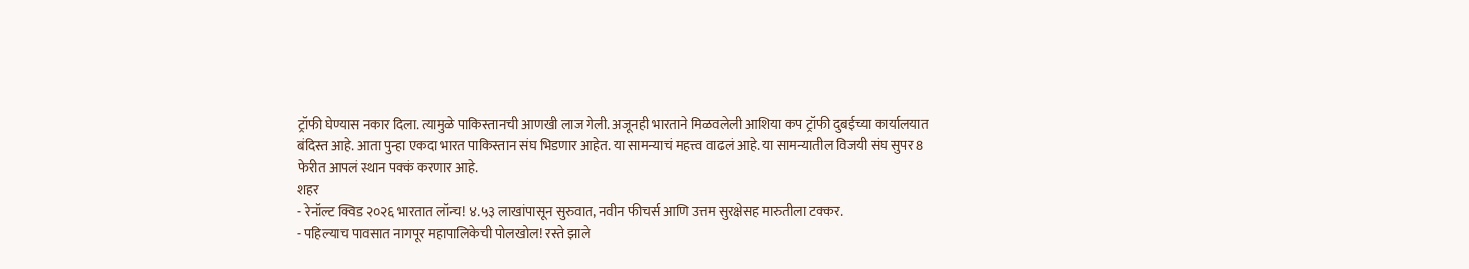ट्रॉफी घेण्यास नकार दिला. त्यामुळे पाकिस्तानची आणखी लाज गेली. अजूनही भारताने मिळवलेली आशिया कप ट्रॉफी दुबईच्या कार्यालयात बंदिस्त आहे. आता पुन्हा एकदा भारत पाकिस्तान संघ भिडणार आहेत. या सामन्याचं महत्त्व वाढलं आहे. या सामन्यातील विजयी संघ सुपर 8 फेरीत आपलं स्थान पक्कं करणार आहे.
शहर
- रेनॉल्ट क्विड २०२६ भारतात लॉन्च! ४.५३ लाखांपासून सुरुवात, नवीन फीचर्स आणि उत्तम सुरक्षेसह मारुतीला टक्कर.
- पहिल्याच पावसात नागपूर महापालिकेची पोलखोल! रस्ते झाले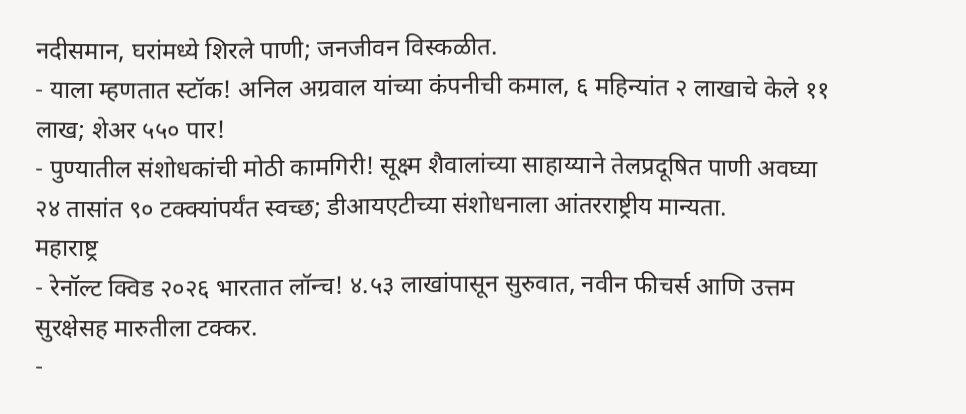नदीसमान, घरांमध्ये शिरले पाणी; जनजीवन विस्कळीत.
- याला म्हणतात स्टॉक! अनिल अग्रवाल यांच्या कंपनीची कमाल, ६ महिन्यांत २ लाखाचे केले ११ लाख; शेअर ५५० पार!
- पुण्यातील संशोधकांची मोठी कामगिरी! सूक्ष्म शैवालांच्या साहाय्याने तेलप्रदूषित पाणी अवघ्या २४ तासांत ९० टक्क्यांपर्यंत स्वच्छ; डीआयएटीच्या संशोधनाला आंतरराष्ट्रीय मान्यता.
महाराष्ट्र
- रेनॉल्ट क्विड २०२६ भारतात लॉन्च! ४.५३ लाखांपासून सुरुवात, नवीन फीचर्स आणि उत्तम सुरक्षेसह मारुतीला टक्कर.
-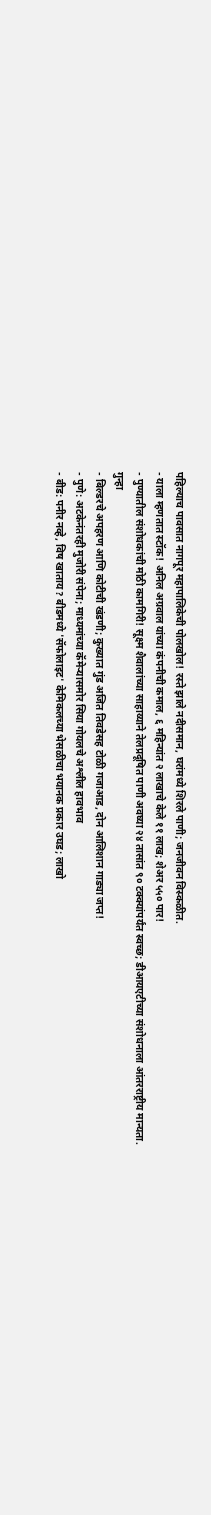पहिल्याच पावसात नागपूर महापालिकेची पोलखोल! रस्ते झाले नदीसमान, घरांमध्ये शिरले पाणी; जनजीवन विस्कळीत.
- याला म्हणतात स्टॉक! अनिल अग्रवाल यांच्या कंपनीची कमाल, ६ महिन्यांत २ लाखाचे केले ११ लाख; शेअर ५५० पार!
- पुण्यातील संशोधकांची मोठी कामगिरी! सूक्ष्म शैवालांच्या साहाय्याने तेलप्रदूषित पाणी अवघ्या २४ तासांत ९० टक्क्यांपर्यंत स्वच्छ; डीआयएटीच्या संशोधनाला आंतरराष्ट्रीय मान्यता.
गुन्हा
- बिल्डरचे अपहरण आणि कोटीची खंडणी; कुख्यात गुंड अजित तिवडेसह टोळी गजाआड, दोन आलिशान गाड्या जप्त!
- पुणे: अटकेनंतरही मुजोरी संपेना; माध्यमांच्या कॅमेऱ्यासमोर सिया गोयलचे अश्लील हावभाव
- बीड: पनीर नव्हे, विष खाताय? बीडमध्ये 'सॅफोलाइट' केमिकलच्या भेसळीचा भयानक प्रकार उघड; लाखो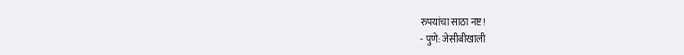रुपयांचा साठा नष्ट!
- पुणे: जेसीबीखाली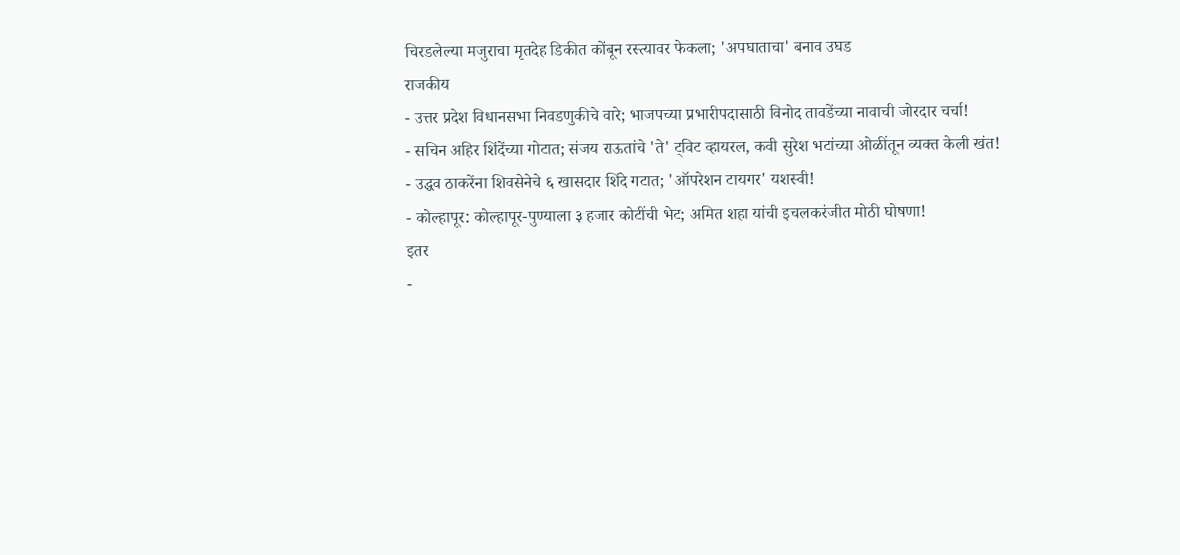चिरडलेल्या मजुराचा मृतदेह डिकीत कोंबून रस्त्यावर फेकला; 'अपघाताचा' बनाव उघड
राजकीय
- उत्तर प्रदेश विधानसभा निवडणुकीचे वारे; भाजपच्या प्रभारीपदासाठी विनोद तावडेंच्या नावाची जोरदार चर्चा!
- सचिन अहिर शिंदेंच्या गोटात; संजय राऊतांचे 'ते' ट्विट व्हायरल, कवी सुरेश भटांच्या ओळींतून व्यक्त केली खंत!
- उद्धव ठाकरेंना शिवसेनेचे ६ खासदार शिंदे गटात; 'ऑपरेशन टायगर' यशस्वी!
- कोल्हापूर: कोल्हापूर-पुण्याला ३ हजार कोटींची भेट; अमित शहा यांची इचलकरंजीत मोठी घोषणा!
इतर
-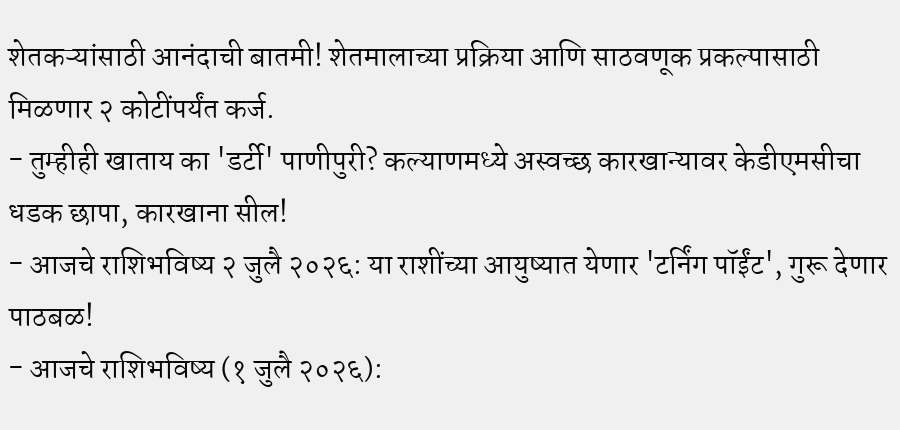शेतकऱ्यांसाठी आनंदाची बातमी! शेतमालाच्या प्रक्रिया आणि साठवणूक प्रकल्पासाठी मिळणार २ कोटींपर्यंत कर्ज.
- तुम्हीही खाताय का 'डर्टी' पाणीपुरी? कल्याणमध्ये अस्वच्छ कारखान्यावर केडीएमसीचा धडक छापा, कारखाना सील!
- आजचे राशिभविष्य २ जुलै २०२६: या राशींच्या आयुष्यात येणार 'टर्निंग पॉईंट', गुरू देणार पाठबळ!
- आजचे राशिभविष्य (१ जुलै २०२६):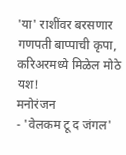'या' राशींवर बरसणार गणपती बाप्पाची कृपा, करिअरमध्ये मिळेल मोठे यश!
मनोरंजन
- 'वेलकम टू द जंगल'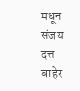मधून संजय दत्त बाहेर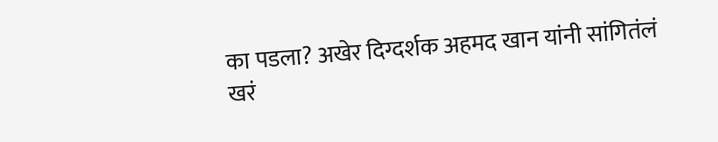का पडला? अखेर दिग्दर्शक अहमद खान यांनी सांगितंलं खरं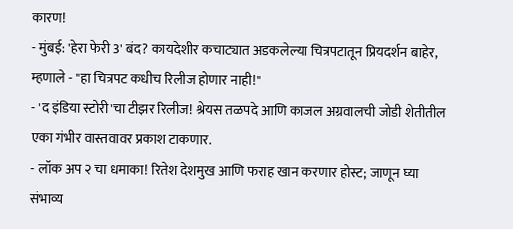कारण!
- मुंबई: 'हेरा फेरी 3' बंद? कायदेशीर कचाट्यात अडकलेल्या चित्रपटातून प्रियदर्शन बाहेर, म्हणाले - "हा चित्रपट कधीच रिलीज होणार नाही!"
- 'द इंडिया स्टोरी'चा टीझर रिलीज! श्रेयस तळपदे आणि काजल अग्रवालची जोडी शेतीतील एका गंभीर वास्तवावर प्रकाश टाकणार.
- लॉक अप २ चा धमाका! रितेश देशमुख आणि फराह खान करणार होस्ट; जाणून घ्या संभाव्य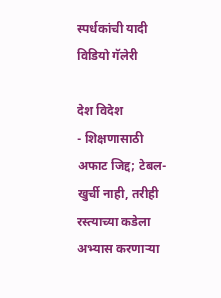स्पर्धकांची यादी
विडियो गॅलेरी

देश विदेश
- शिक्षणासाठी अफाट जिद्द; टेबल-खुर्ची नाही, तरीही रस्त्याच्या कडेला अभ्यास करणाऱ्या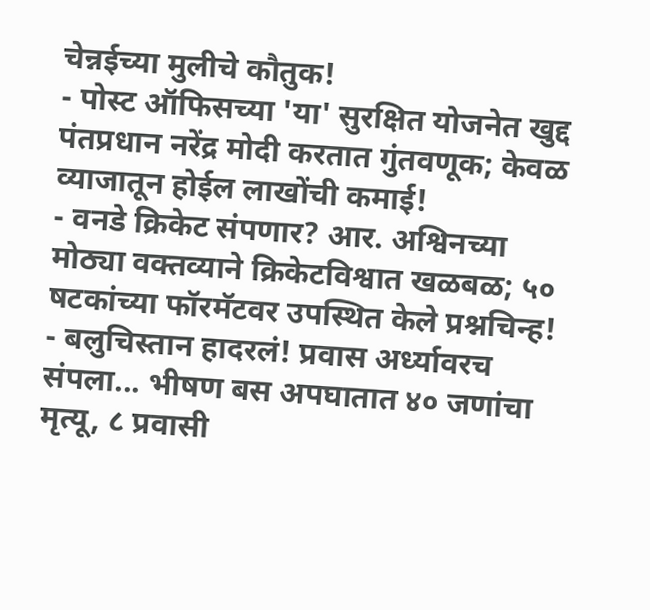चेन्नईच्या मुलीचे कौतुक!
- पोस्ट ऑफिसच्या 'या' सुरक्षित योजनेत खुद्द पंतप्रधान नरेंद्र मोदी करतात गुंतवणूक; केवळ व्याजातून होईल लाखोंची कमाई!
- वनडे क्रिकेट संपणार? आर. अश्विनच्या मोठ्या वक्तव्याने क्रिकेटविश्वात खळबळ; ५० षटकांच्या फॉरमॅटवर उपस्थित केले प्रश्नचिन्ह!
- बलुचिस्तान हादरलं! प्रवास अर्ध्यावरच संपला... भीषण बस अपघातात ४० जणांचा मृत्यू, ८ प्रवासी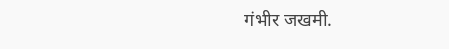गंभीर जखमी.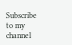Subscribe to my channel